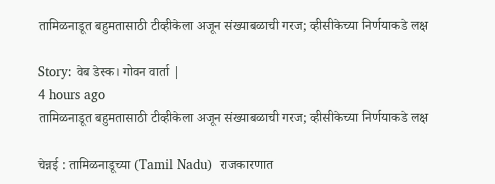तामिळनाडूत बहुमतासाठी टीव्हीकेला अजून संख्याबळाची गरज; व्हीसीकेच्या निर्णयाकडे लक्ष

Story: वेब डेस्क। गोवन वार्ता |
4 hours ago
तामिळनाडूत बहुमतासाठी टीव्हीकेला अजून संख्याबळाची गरज; व्हीसीकेच्या निर्णयाकडे लक्ष

चेन्नई : तामिळनाडूच्या (Tamil Nadu)  राजकारणात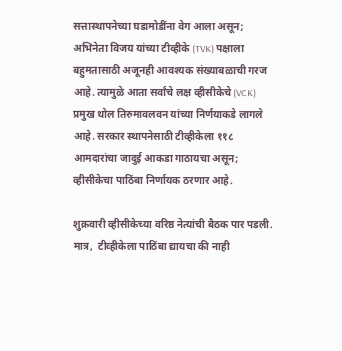सत्तास्थापनेच्या घडामोडींना वेग आला असून; अभिनेता विजय यांच्या टीव्हीके (TVK) पक्षाला बहुमतासाठी अजूनही आवश्यक संख्याबळाची गरज आहे. त्यामुळे आता सर्वांचे लक्ष व्हीसीकेचे (VCK) प्रमुख थोल तिरुमावलवन यांच्या निर्णयाकडे लागले आहे. सरकार स्थापनेसाठी टीव्हीकेला ११८ आमदारांचा जादुई आकडा गाठायचा असून; व्हीसीकेचा पाठिंबा निर्णायक ठरणार आहे.

शुक्रवारी व्हीसीकेच्या वरिष्ठ नेत्यांची बैठक पार पडली. मात्र,  टीव्हीकेला पाठिंबा द्यायचा की नाही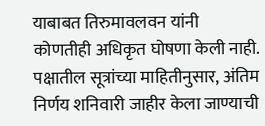याबाबत तिरुमावलवन यांनी कोणतीही अधिकृत घोषणा केली नाही. पक्षातील सूत्रांच्या माहितीनुसार, अंतिम निर्णय शनिवारी जाहीर केला जाण्याची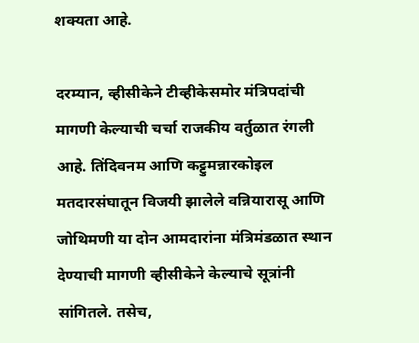शक्यता आहे.

दरम्यान, व्हीसीकेने टीव्हीकेसमोर मंत्रिपदांची मागणी केल्याची चर्चा राजकीय वर्तुळात रंगली आहे. तिंदिवनम आणि कट्टुमन्नारकोइल मतदारसंघातून विजयी झालेले वन्नियारासू आणि जोथिमणी या दोन आमदारांना मंत्रिमंडळात स्थान देण्याची मागणी व्हीसीकेने केल्याचे सूत्रांनी सांगितले. तसेच,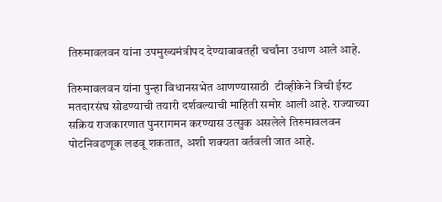तिरुमावलवन यांना उपमुख्यमंत्रीपद देण्याबाबतही चर्चांना उधाण आले आहे.

तिरुमावलवन यांना पुन्हा विधानसभेत आणण्यासाठी  टीव्हीकेने त्रिची ईस्ट मतदारसंघ सोडण्याची तयारी दर्शवल्याची माहिती समोर आली आहे. राज्याच्या सक्रिय राजकारणात पुनरागमन करण्यास उत्सुक असलेले तिरुमावलवन पोटनिवडणूक लढवू शकतात, अशी शक्यता वर्तवली जात आहे.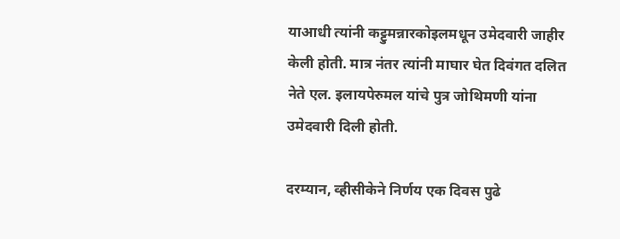याआधी त्यांनी कट्टुमन्नारकोइलमधून उमेदवारी जाहीर केली होती. मात्र नंतर त्यांनी माघार घेत दिवंगत दलित नेते एल. इलायपेरुमल यांचे पुत्र जोथिमणी यांना उमेदवारी दिली होती.

दरम्यान, व्हीसीकेने निर्णय एक दिवस पुढे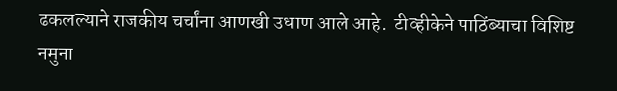ढकलल्याने राजकीय चर्चांना आणखी उधाण आले आहे.  टीव्हीकेने पाठिंब्याचा विशिष्ट नमुना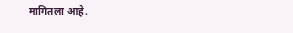मागितला आहे.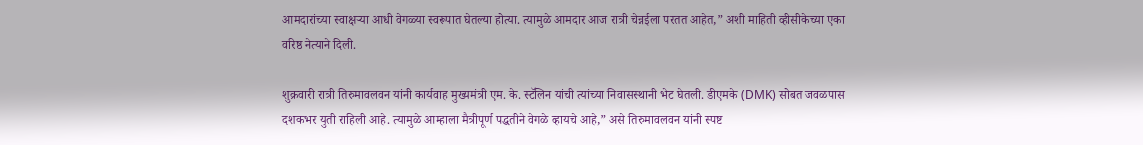आमदारांच्या स्वाक्षऱ्या आधी वेगळ्या स्वरूपात घेतल्या होत्या. त्यामुळे आमदार आज रात्री चेन्नईला परतत आहेत,” अशी माहिती व्हीसीकेच्या एका वरिष्ठ नेत्याने दिली.

शुक्रवारी रात्री तिरुमावलवन यांनी कार्यवाह मुख्यमंत्री एम. के. स्टॅलिन यांची त्यांच्या निवासस्थानी भेट घेतली. डीएमके (DMK) सोबत जवळपास दशकभर युती राहिली आहे. त्यामुळे आम्हाला मैत्रीपूर्ण पद्धतीने वेगळे व्हायचे आहे,” असे तिरुमावलवन यांनी स्पष्ट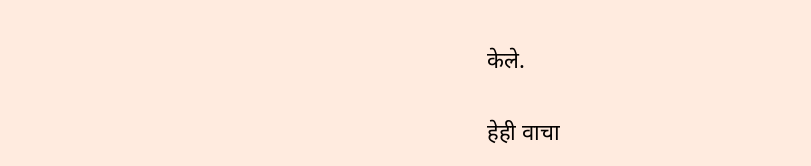केले.

हेही वाचा